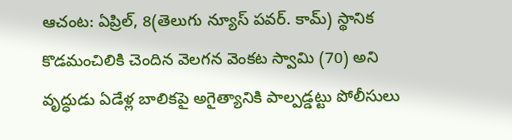ఆచంట: ఏప్రిల్, 8(తెలుగు న్యూస్ పవర్. కామ్) స్థానిక కొడమంచిలికి చెందిన వెలగన వెంకట స్వామి (70) అని వృద్ధుడు ఏడేళ్ల బాలికపై అగైత్యానికి పాల్పడ్డట్టు పోలీసులు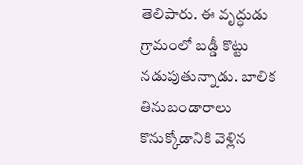తెలిపారు. ఈ వృద్ధుడు గ్రామంలో బడ్డీ కొట్టు నడుపుతున్నాడు. బాలిక తినుబండారాలు కొనుక్కోడానికి వెళ్లిన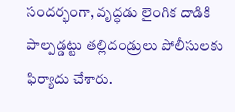సందర్భంగా, వృద్ధడు లైంగిక దాడికి పాల్పడ్డట్టు తల్లిదండ్రులు పోలీసులకు ఫిర్యాదు చేశారు.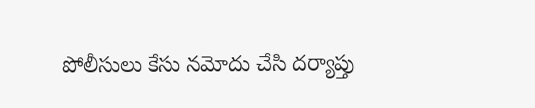పోలీసులు కేసు నమోదు చేసి దర్యాప్తు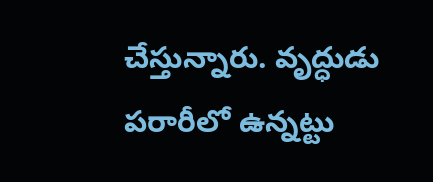చేస్తున్నారు. వృద్ధుడు పరారీలో ఉన్నట్టు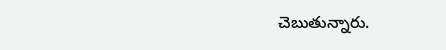చెబుతున్నారు.